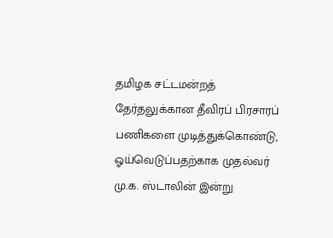தமிழக சட்டமன்றத் தேர்தலுக்கான தீவிரப் பிரசாரப் பணிகளை முடித்துக்கொண்டு, ஓய்வெடுப்பதற்காக முதல்வர் மு.க. ஸ்டாலின் இன்று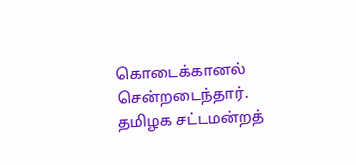கொடைக்கானல் சென்றடைந்தார். தமிழக சட்டமன்றத்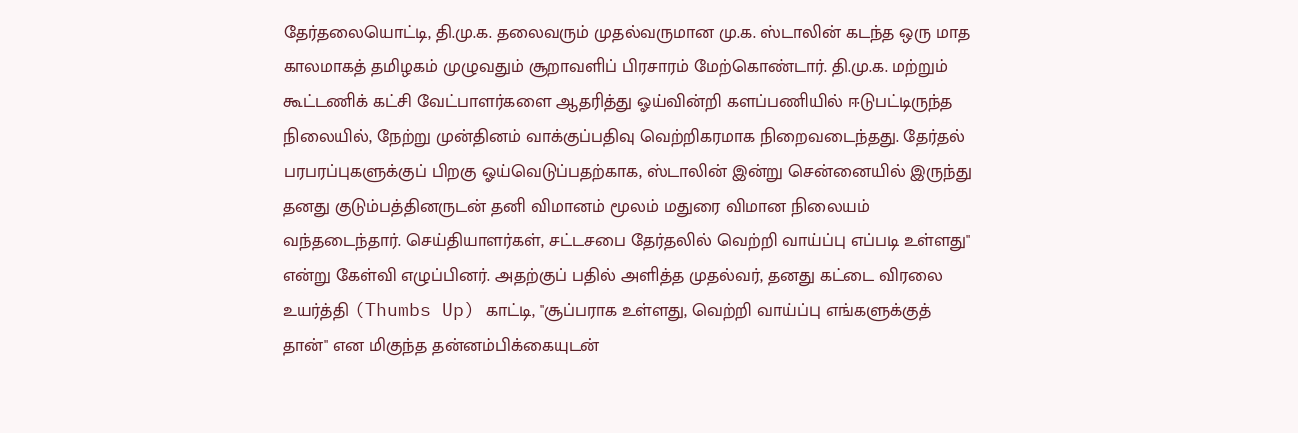தேர்தலையொட்டி, தி.மு.க. தலைவரும் முதல்வருமான மு.க. ஸ்டாலின் கடந்த ஒரு மாத காலமாகத் தமிழகம் முழுவதும் சூறாவளிப் பிரசாரம் மேற்கொண்டார். தி.மு.க. மற்றும் கூட்டணிக் கட்சி வேட்பாளர்களை ஆதரித்து ஓய்வின்றி களப்பணியில் ஈடுபட்டிருந்த நிலையில், நேற்று முன்தினம் வாக்குப்பதிவு வெற்றிகரமாக நிறைவடைந்தது. தேர்தல் பரபரப்புகளுக்குப் பிறகு ஓய்வெடுப்பதற்காக, ஸ்டாலின் இன்று சென்னையில் இருந்து தனது குடும்பத்தினருடன் தனி விமானம் மூலம் மதுரை விமான நிலையம் வந்தடைந்தார். செய்தியாளர்கள், சட்டசபை தேர்தலில் வெற்றி வாய்ப்பு எப்படி உள்ளது" என்று கேள்வி எழுப்பினர். அதற்குப் பதில் அளித்த முதல்வர், தனது கட்டை விரலை உயர்த்தி (Thumbs Up) காட்டி, "சூப்பராக உள்ளது, வெற்றி வாய்ப்பு எங்களுக்குத் தான்" என மிகுந்த தன்னம்பிக்கையுடன்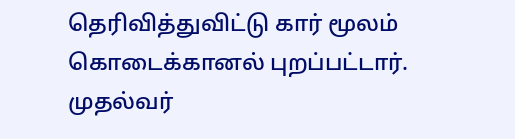தெரிவித்துவிட்டு கார் மூலம் கொடைக்கானல் புறப்பட்டார். முதல்வர்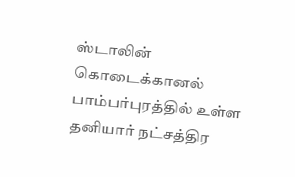ஸ்டாலின் கொடைக்கானல் பாம்பர்புரத்தில் உள்ள தனியார் நட்சத்திர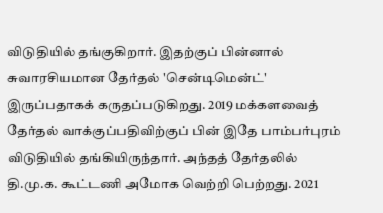விடுதியில் தங்குகிறார். இதற்குப் பின்னால் சுவாரசியமான தேர்தல் 'சென்டிமென்ட்' இருப்பதாகக் கருதப்படுகிறது. 2019 மக்களவைத் தேர்தல் வாக்குப்பதிவிற்குப் பின் இதே பாம்பர்புரம் விடுதியில் தங்கியிருந்தார். அந்தத் தேர்தலில் தி.மு.க. கூட்டணி அமோக வெற்றி பெற்றது. 2021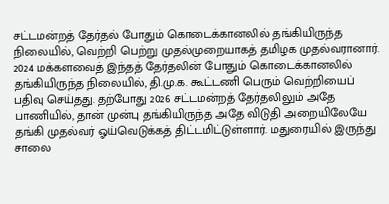சட்டமன்றத் தேர்தல் போதும் கொடைக்கானலில் தங்கியிருந்த நிலையில், வெற்றி பெற்று முதல்முறையாகத் தமிழக முதல்வரானார். 2024 மக்களவைத் இந்தத் தேர்தலின் போதும் கொடைக்கானலில் தங்கியிருந்த நிலையில், தி.மு.க. கூட்டணி பெரும் வெற்றியைப் பதிவு செய்தது. தற்போது 2026 சட்டமன்றத் தேர்தலிலும் அதே பாணியில், தான் முன்பு தங்கியிருந்த அதே விடுதி அறையிலேயே தங்கி முதல்வர் ஓய்வெடுக்கத் திட்டமிட்டுள்ளார். மதுரையில் இருந்து சாலை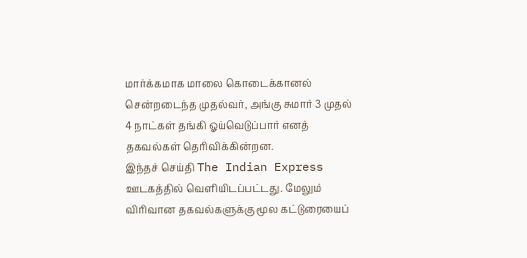மார்க்கமாக மாலை கொடைக்கானல் சென்றடைந்த முதல்வர், அங்கு சுமார் 3 முதல் 4 நாட்கள் தங்கி ஓய்வெடுப்பார் எனத் தகவல்கள் தெரிவிக்கின்றன.
இந்தச் செய்தி The Indian Express ஊடகத்தில் வெளியிடப்பட்டது. மேலும் விரிவான தகவல்களுக்கு மூல கட்டுரையைப்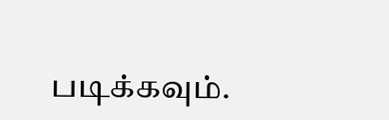படிக்கவும்.